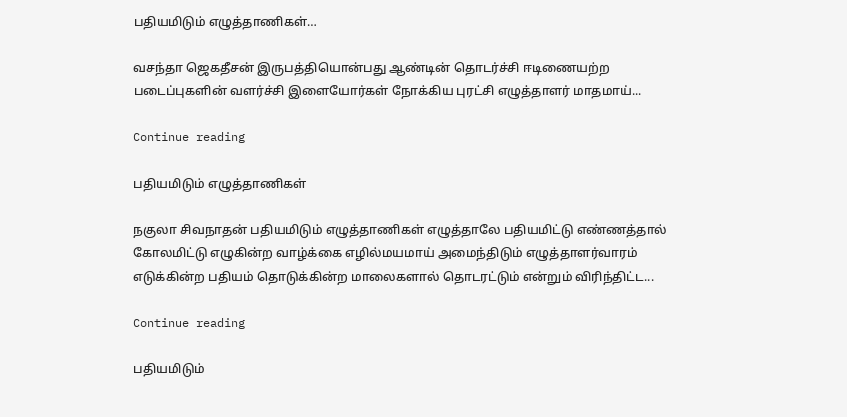பதியமிடும் எழுத்தாணிகள்…

வசந்தா ஜெகதீசன் இருபத்தியொன்பது ஆண்டின் தொடர்ச்சி ஈடிணையற்ற படைப்புகளின் வளர்ச்சி இளையோர்கள் நோக்கிய புரட்சி எழுத்தாளர் மாதமாய்...

Continue reading

பதியமிடும் எழுத்தாணிகள்

நகுலா சிவநாதன் பதியமிடும் எழுத்தாணிகள் எழுத்தாலே பதியமிட்டு எண்ணத்தால் கோலமிட்டு எழுகின்ற வாழ்க்கை எழில்மயமாய் அமைந்திடும் எழுத்தாளர்வாரம் எடுக்கின்ற பதியம் தொடுக்கின்ற மாலைகளால் தொடரட்டும் என்றும் விரிந்திட்ட...

Continue reading

பதியமிடும்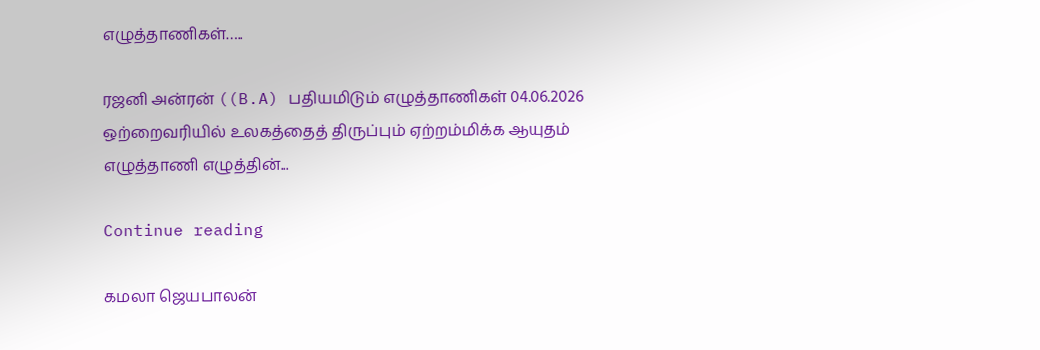எழுத்தாணிகள்…..

ரஜனி அன்ரன் ((B.A) பதியமிடும் எழுத்தாணிகள் 04.06.2026 ஒற்றைவரியில் உலகத்தைத் திருப்பும் ஏற்றம்மிக்க ஆயுதம் எழுத்தாணி எழுத்தின்...

Continue reading

கமலா ஜெயபாலன்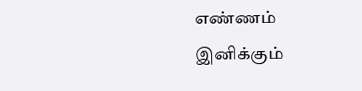எண்ணம்
இனிக்கும்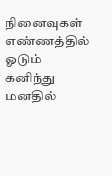நினைவுகள் எண்ணத்தில் ஓடும்
கனிந்து மனதில்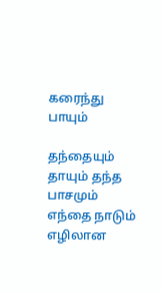கரைந்து பாயும்

தந்தையும் தாயும் தந்த பாசமும்
எந்தை நாடும் எழிலான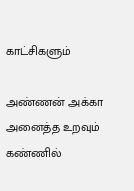காட்சிகளும்

அண்ணன் அக்கா அனைத்த உறவும்
கண்ணில்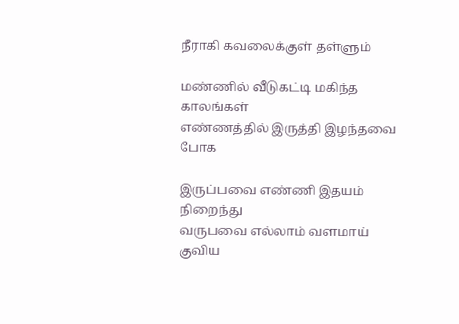நீராகி கவலைக்குள் தள்ளும்

மண்ணில் வீடுகட்டி மகிந்த காலங்கள்
எண்ணத்தில் இருத்தி இழந்தவை போக

இருப்பவை எண்ணி இதயம் நிறைந்து
வருபவை எல்லாம் வளமாய் குவிய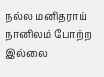நல்ல மனிதராய் நானிலம் போற்ற
இல்லை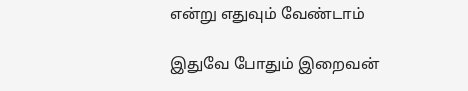என்று எதுவும் வேண்டாம்

இதுவே போதும் இறைவன்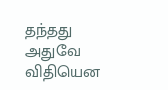தந்தது
அதுவே விதியென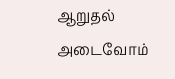ஆறுதல் அடைவோம்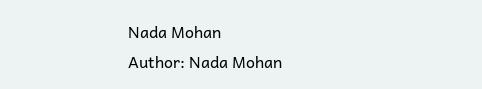Nada Mohan
Author: Nada Mohan